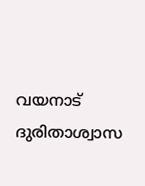വയനാട് ദുരിതാശ്വാസ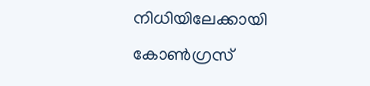നിധിയിലേക്കായി കോൺഗ്രസ്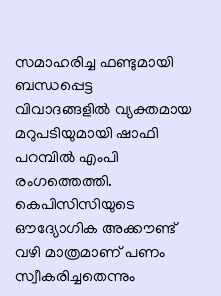സമാഹരിച്ച ഫണ്ടുമായി ബന്ധപ്പെട്ട വിവാദങ്ങളിൽ വ്യക്തമായ മറുപടിയുമായി ഷാഫി പറമ്പിൽ എംപി രംഗത്തെത്തി. കെപിസിസിയുടെ ഔദ്യോഗിക അക്കൗണ്ട് വഴി മാത്രമാണ് പണം സ്വീകരിച്ചതെന്നും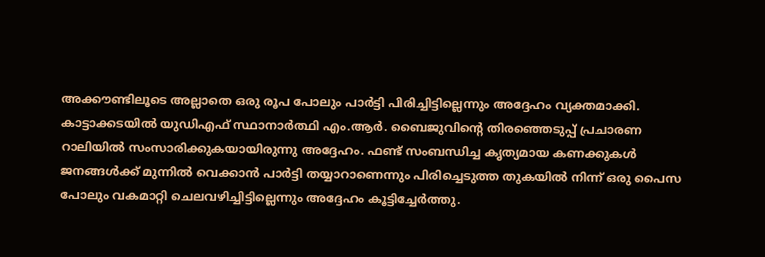അക്കൗണ്ടിലൂടെ അല്ലാതെ ഒരു രൂപ പോലും പാർട്ടി പിരിച്ചിട്ടില്ലെന്നും അദ്ദേഹം വ്യക്തമാക്കി. കാട്ടാക്കടയിൽ യുഡിഎഫ് സ്ഥാനാർത്ഥി എം.ആർ. ബൈജുവിന്റെ തിരഞ്ഞെടുപ്പ് പ്രചാരണ റാലിയിൽ സംസാരിക്കുകയായിരുന്നു അദ്ദേഹം. ഫണ്ട് സംബന്ധിച്ച കൃത്യമായ കണക്കുകൾ ജനങ്ങൾക്ക് മുന്നിൽ വെക്കാൻ പാർട്ടി തയ്യാറാണെന്നും പിരിച്ചെടുത്ത തുകയിൽ നിന്ന് ഒരു പൈസ പോലും വകമാറ്റി ചെലവഴിച്ചിട്ടില്ലെന്നും അദ്ദേഹം കൂട്ടിച്ചേർത്തു.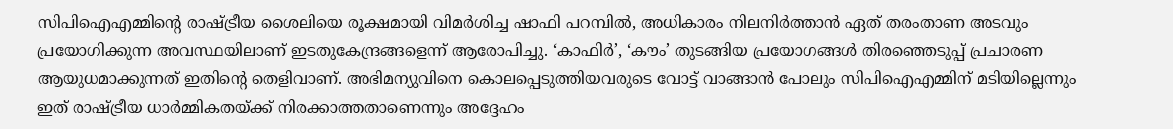സിപിഐഎമ്മിന്റെ രാഷ്ട്രീയ ശൈലിയെ രൂക്ഷമായി വിമർശിച്ച ഷാഫി പറമ്പിൽ, അധികാരം നിലനിർത്താൻ ഏത് തരംതാണ അടവും പ്രയോഗിക്കുന്ന അവസ്ഥയിലാണ് ഇടതുകേന്ദ്രങ്ങളെന്ന് ആരോപിച്ചു. ‘കാഫിർ’, ‘കൗം’ തുടങ്ങിയ പ്രയോഗങ്ങൾ തിരഞ്ഞെടുപ്പ് പ്രചാരണ ആയുധമാക്കുന്നത് ഇതിന്റെ തെളിവാണ്. അഭിമന്യുവിനെ കൊലപ്പെടുത്തിയവരുടെ വോട്ട് വാങ്ങാൻ പോലും സിപിഐഎമ്മിന് മടിയില്ലെന്നും ഇത് രാഷ്ട്രീയ ധാർമ്മികതയ്ക്ക് നിരക്കാത്തതാണെന്നും അദ്ദേഹം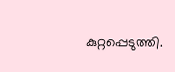കുറ്റപ്പെടുത്തി.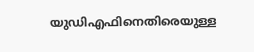യുഡിഎഫിനെതിരെയുള്ള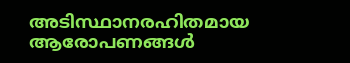അടിസ്ഥാനരഹിതമായ ആരോപണങ്ങൾ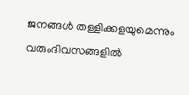ജനങ്ങൾ തള്ളിക്കളയുമെന്നും വരുംദിവസങ്ങളിൽ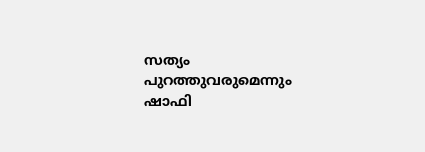സത്യം പുറത്തുവരുമെന്നും ഷാഫി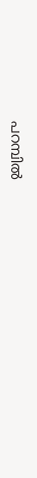പറമ്പിൽ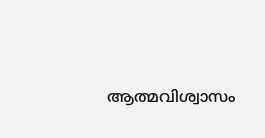ആത്മവിശ്വാസം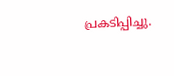പ്രകടിപ്പിച്ചു.